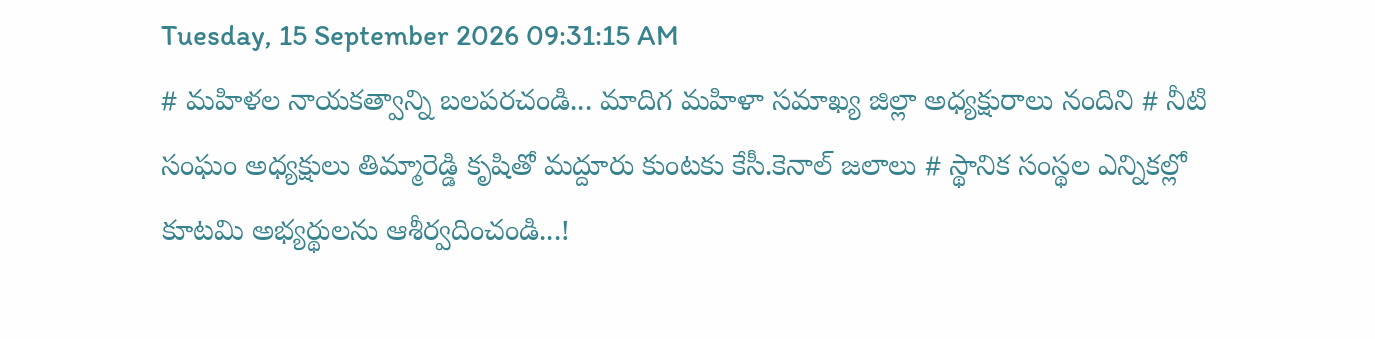Tuesday, 15 September 2026 09:31:15 AM
# మహిళల నాయకత్వాన్ని బలపరచండి... మాదిగ మహిళా సమాఖ్య జిల్లా అధ్యక్షురాలు నందిని # నీటి సంఘం అధ్యక్షులు తిమ్మారెడ్డి కృషితో మద్దూరు కుంటకు కేసీ.కెనాల్ జలాలు # స్థానిక సంస్థల ఎన్నికల్లో కూటమి అభ్యర్థులను ఆశీర్వదించండి...!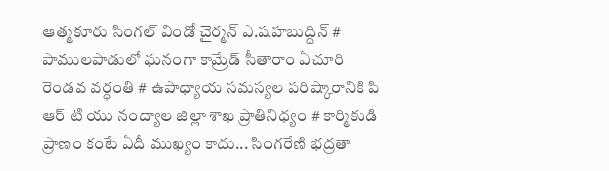ఆత్మకూరు సింగల్ విండో చైర్మన్ ఎ.షహబుద్దిన్ # పాములపాడులో ఘనంగా కామ్రేడ్ సీతారాం ఏచూరి రెండవ వర్ధంతి # ఉపాధ్యాయ సమస్యల పరిష్కారానికి పి ఆర్ టి యు నంద్యాల జిల్లా శాఖ ప్రాతినిధ్యం # కార్మికుడి ప్రాణం కంటే ఏదీ ముఖ్యం కాదు... సింగరేణి భద్రతా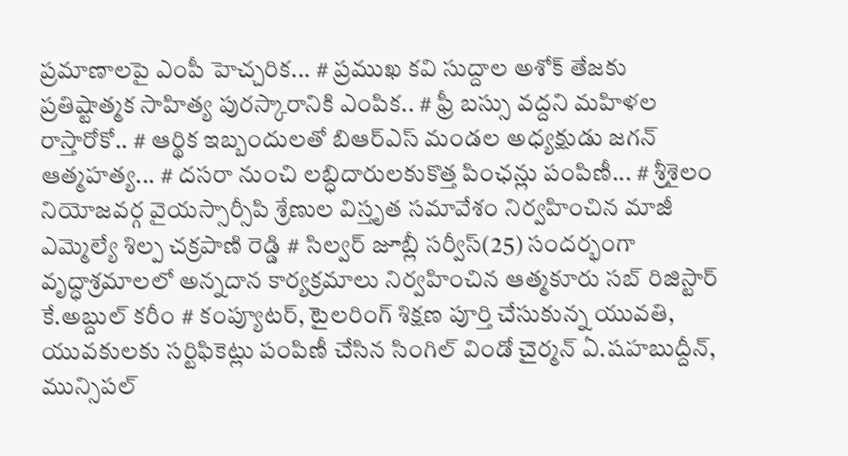ప్రమాణాలపై ఎంపీ హెచ్చరిక... # ప్రముఖ కవి సుద్దాల అశోక్ తేజకు ప్రతిష్టాత్మక సాహిత్య పురస్కారానికి ఎంపిక.. # ఫ్రీ బస్సు వద్దని మహిళల రాస్తారోకో.. # ఆర్థిక ఇబ్బందులతో బిఆర్ఎస్ మండల అధ్యక్షుడు జగన్ ఆత్మహత్య... # దసరా నుంచి లబ్ధిదారులకుకొత్త పింఛన్లు పంపిణీ... # శ్రీశైలం నియోజవర్గ వైయస్సార్సీపి శ్రేణుల విస్తృత సమావేశం నిర్వహించిన మాజీ ఎమ్మెల్యే శిల్ప చక్రపాణి రెడ్డి # సిల్వర్ జూబ్లీ సర్వీస్(25) సందర్భంగా వృద్ధాశ్రమాలలో అన్నదాన కార్యక్రమాలు నిర్వహించిన ఆత్మకూరు సబ్ రిజిస్టార్ కే.అబ్దుల్ కరీం # కంప్యూటర్, టైలరింగ్ శిక్షణ పూర్తి చేసుకున్న యువతి, యువకులకు సర్టిఫికెట్లు పంపిణీ చేసిన సింగిల్ విండో చైర్మన్ ఏ.షహబుద్దీన్, మున్సిపల్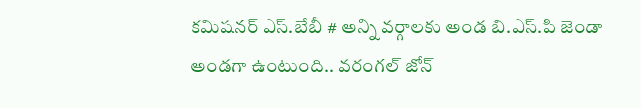కమిషనర్ ఎస్.బేబీ # అన్ని వర్గాలకు అండ బి.ఎస్.పి జెండా అండగా ఉంటుంది.. వరంగల్ జోన్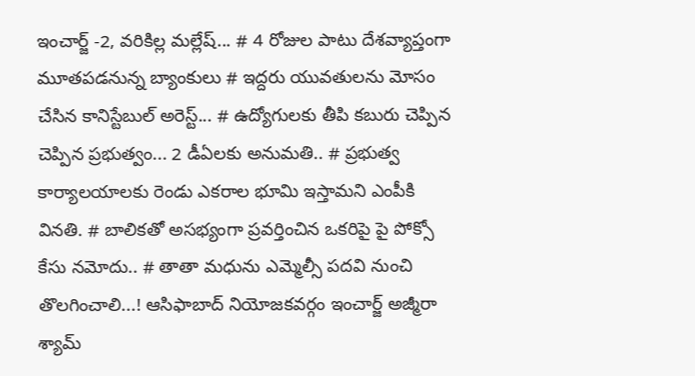ఇంచార్జ్ -2, వరికిల్ల మల్లేష్... # 4 రోజుల పాటు దేశవ్యాప్తంగా మూతపడనున్న బ్యాంకులు # ఇద్దరు యువతులను మోసం చేసిన కానిస్టేబుల్ అరెస్ట్... # ఉద్యోగులకు తీపి కబురు చెప్పిన చెప్పిన ప్రభుత్వం... 2 డీఏలకు అనుమతి.. # ప్రభుత్వ కార్యాలయాలకు రెండు ఎకరాల భూమి ఇస్తామని ఎంపీకి వినతి. # బాలికతో అసభ్యంగా ప్రవర్తించిన ఒకరిపై పై పోక్సో కేసు నమోదు.. # తాతా మధును ఎమ్మెల్సీ పదవి నుంచి తొలగించాలి...! ఆసిఫాబాద్ నియోజకవర్గం ఇంచార్జ్ అజ్మీరా శ్యామ్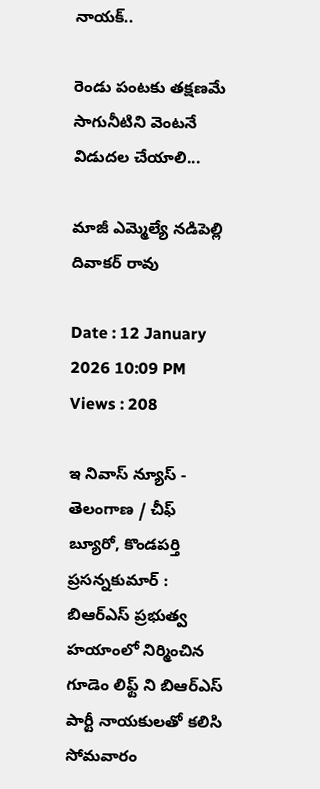నాయక్..

రెండు పంటకు తక్షణమే సాగునీటిని వెంటనే విడుదల చేయాలి...

మాజీ ఎమ్మెల్యే నడిపెల్లి దివాకర్ రావు

Date : 12 January 2026 10:09 PM Views : 208

ఇ నివాస్ న్యూస్ - తెలంగాణ / చీఫ్ బ్యూరో, కొండపర్తి ప్రసన్నకుమార్ : బిఆర్ఎస్ ప్రభుత్వ హయాంలో నిర్మించిన గూడెం లిఫ్ట్ ని బిఆర్ఎస్ పార్టీ నాయకులతో కలిసి సోమవారం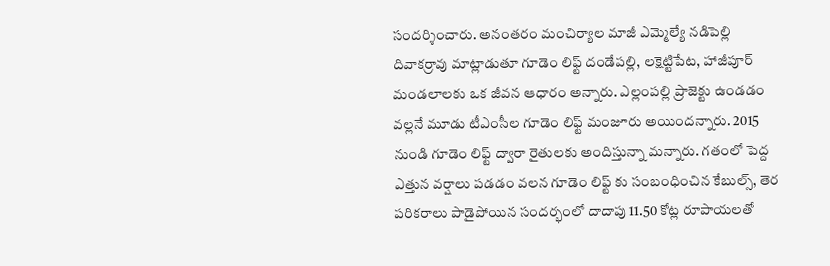సందర్శించారు. అనంతరం మంచిర్యాల మాజీ ఎమ్మెల్యే నడిపెల్లి దివాకర్రావు మాట్లాడుతూ గూడెం లిఫ్ట్ దండేపల్లి, లక్షెట్టిపేట, హాజీపూర్ మండలాలకు ఒక జీవన ఆధారం అన్నారు. ఎల్లంపల్లి ప్రాజెక్టు ఉండడం వల్లనే మూడు టీఎంసీల గూడెం లిఫ్ట్ మంజూరు అయిందన్నారు. 2015 నుండి గూడెం లిఫ్ట్ ద్వారా రైతులకు అందిస్తున్నా మన్నారు. గతంలో పెద్ద ఎత్తున వర్షాలు పడడం వలన గూడెం లిఫ్ట్ కు సంబంధించిన కేబుల్స్, తెర పరికరాలు పాడైపోయిన సందర్భంలో దాదాపు 11.50 కోట్ల రూపాయలతో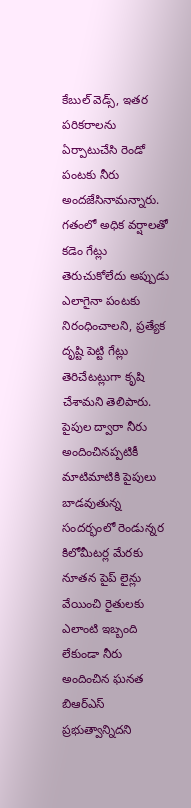కేబుల్ వెడ్స్, ఇతర పరికరాలను ఏర్పాటుచేసి రెండో పంటకు నీరు అందజేసినామన్నారు. గతంలో అధిక వర్షాలతో కడెం గేట్లు తెరుచుకోలేదు అప్పుడు ఎలాగైనా పంటకు నిరంధించాలని, ప్రత్యేక దృష్టి పెట్టి గేట్లు తెరిచేటట్లుగా కృషి చేశామని తెలిపారు. పైపుల ద్వారా నీరు అందించినప్పటికీ మాటిమాటికి పైపులు బాడవుతున్న సందర్భంలో రెండున్నర కిలోమీటర్ల మేరకు నూతన పైప్ లైన్లు వేయించి రైతులకు ఎలాంటి ఇబ్బంది లేకుండా నీరు అందించిన ఘనత బిఆర్ఎస్ ప్రభుత్వాన్నిదని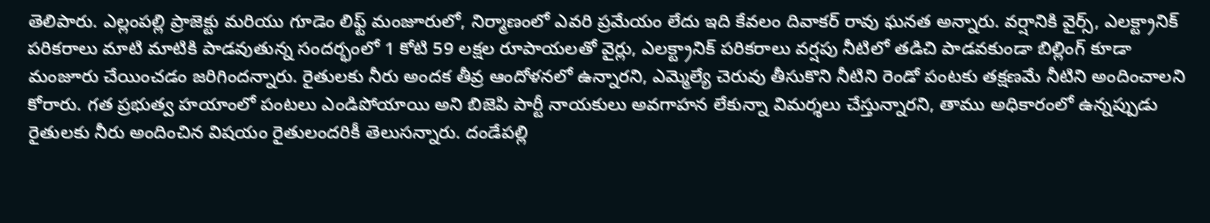తెలిపారు. ఎల్లంపల్లి ప్రాజెక్టు మరియు గూడెం లిఫ్ట్ మంజూరులో, నిర్మాణంలో ఎవరి ప్రమేయం లేదు ఇది కేవలం దివాకర్ రావు ఘనత అన్నారు. వర్షానికి వైర్స్, ఎలక్ట్రానిక్ పరికరాలు మాటి మాటికి పాడవుతున్న సందర్భంలో 1 కోటి 59 లక్షల రూపాయలతో వైర్లు, ఎలక్ట్రానిక్ పరికరాలు వర్షపు నీటిలో తడిచి పాడవకుండా బిల్లింగ్ కూడా మంజూరు చేయించడం జరిగిందన్నారు. రైతులకు నీరు అందక తీవ్ర ఆందోళనలో ఉన్నారని, ఎమ్మెల్యే చెరువు తీసుకొని నీటిని రెండో పంటకు తక్షణమే నీటిని అందించాలని కోరారు. గత ప్రభుత్వ హయాంలో పంటలు ఎండిపోయాయి అని బిజెపి పార్టీ నాయకులు అవగాహన లేకున్నా విమర్శలు చేస్తున్నారని, తాము అధికారంలో ఉన్నప్పుడు రైతులకు నీరు అందించిన విషయం రైతులందరికీ తెలుసన్నారు. దండేపల్లి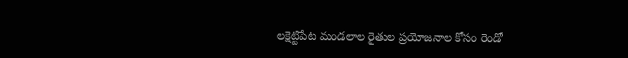లక్షెట్టిపేట మండలాల రైతుల ప్రయోజనాల కోసం రెండో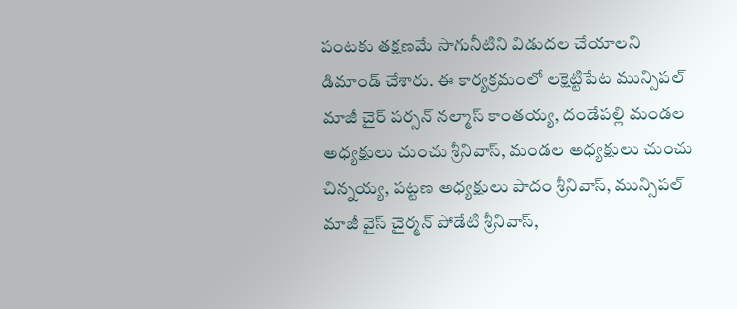పంటకు తక్షణమే సాగునీటిని విడుదల చేయాలని డిమాండ్ చేశారు. ఈ కార్యక్రమంలో లక్షెట్టిపేట మున్సిపల్ మాజీ చైర్ పర్సన్ నల్మాస్ కాంతయ్య, దండేపల్లి మండల అధ్యక్షులు చుంచు శ్రీనివాస్, మండల అధ్యక్షులు చుంచు చిన్నయ్య, పట్టణ అధ్యక్షులు పాదం శ్రీనివాస్, మున్సిపల్ మాజీ వైస్ చైర్మన్ పోడేటి శ్రీనివాస్,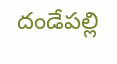దండేపల్లి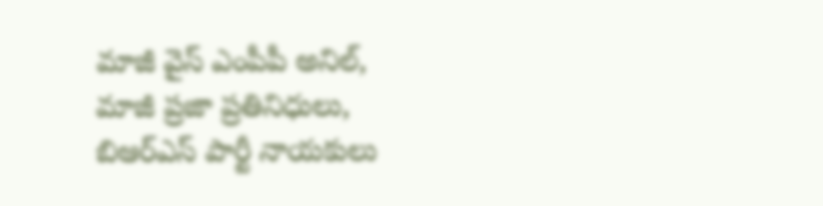మాజీ వైస్ ఎంపీపీ అనిల్, మాజీ ప్రజా ప్రతినిధులు, బిఆర్ఎస్ పార్టీ నాయకులు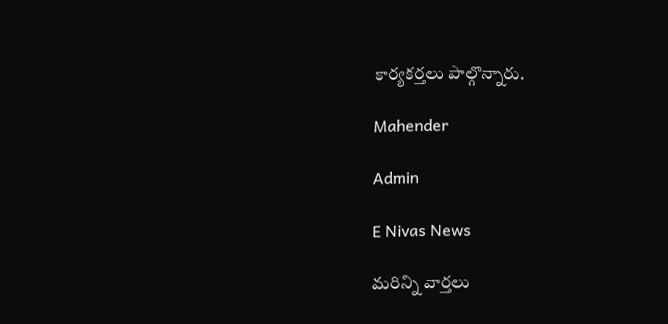కార్యకర్తలు పాల్గొన్నారు.

Mahender

Admin

E Nivas News

మరిన్ని వార్తలు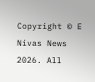Copyright © E Nivas News 2026. All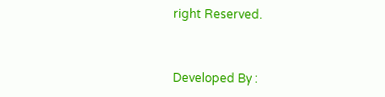right Reserved.



Developed By :